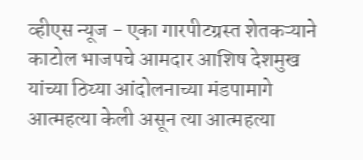व्हीएस न्यूज - एका गारपीटग्रस्त शेतकऱ्याने काटोल भाजपचे आमदार आशिष देशमुख यांच्या ठिय्या आंदोलनाच्या मंडपामागे आत्महत्या केली असून त्या आत्महत्या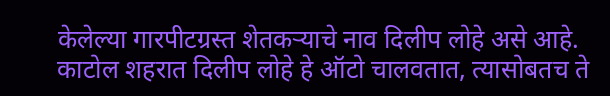केलेल्या गारपीटग्रस्त शेतकऱ्याचे नाव दिलीप लोहे असे आहे.
काटोल शहरात दिलीप लोहे हे ऑटो चालवतात, त्यासोबतच ते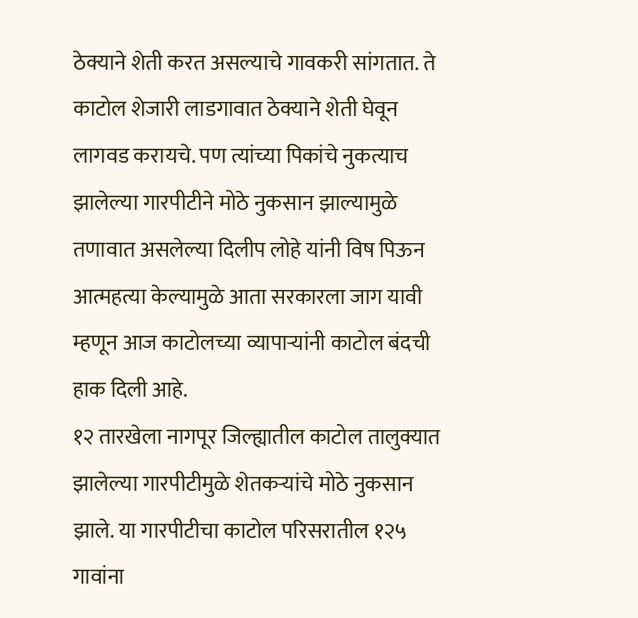ठेक्याने शेती करत असल्याचे गावकरी सांगतात. ते काटोल शेजारी लाडगावात ठेक्याने शेती घेवून लागवड करायचे. पण त्यांच्या पिकांचे नुकत्याच झालेल्या गारपीटीने मोठे नुकसान झाल्यामुळे तणावात असलेल्या दिलीप लोहे यांनी विष पिऊन आत्महत्या केल्यामुळे आता सरकारला जाग यावी म्हणून आज काटोलच्या व्यापाऱ्यांनी काटोल बंदची हाक दिली आहे.
१२ तारखेला नागपूर जिल्ह्यातील काटोल तालुक्यात झालेल्या गारपीटीमुळे शेतकऱ्यांचे मोठे नुकसान झाले. या गारपीटीचा काटोल परिसरातील १२५ गावांना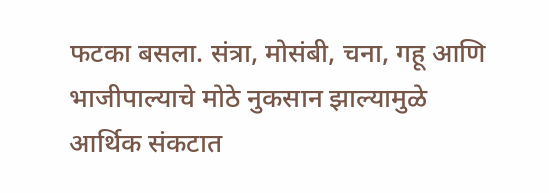फटका बसला. संत्रा, मोसंबी, चना, गहू आणि भाजीपाल्याचे मोठे नुकसान झाल्यामुळे आर्थिक संकटात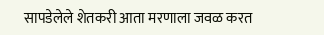सापडेलेले शेतकरी आता मरणाला जवळ करत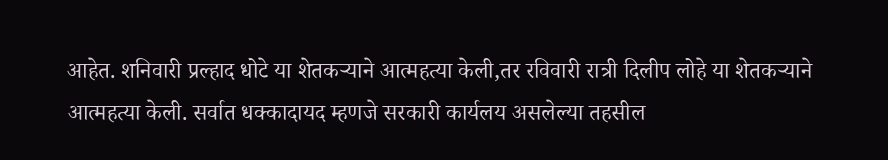आहेत. शनिवारी प्रल्हाद धोटे या शेतकऱ्याने आत्महत्या केली,तर रविवारी रात्री दिलीप लोहे या शेतकऱ्याने आत्महत्या केली. सर्वात धक्कादायद म्हणजे सरकारी कार्यलय असलेल्या तहसील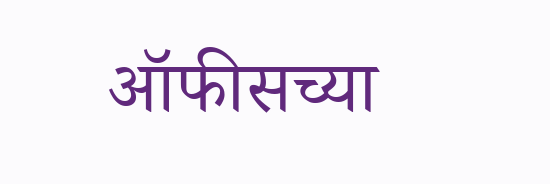ऑफीसच्या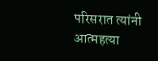परिसरात त्यांनी आत्महत्या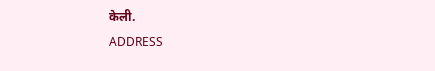केली.
ADDRESS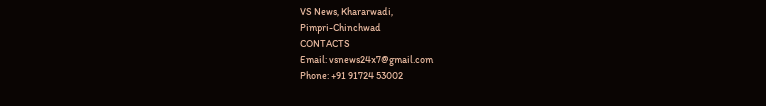VS News, Khararwadi,
Pimpri-Chinchwad
CONTACTS
Email: vsnews24x7@gmail.com
Phone: +91 91724 53002